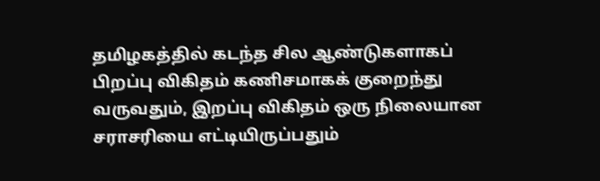தமிழகத்தில் கடந்த சில ஆண்டுகளாகப் பிறப்பு விகிதம் கணிசமாகக் குறைந்து வருவதும், இறப்பு விகிதம் ஒரு நிலையான சராசரியை எட்டியிருப்பதும்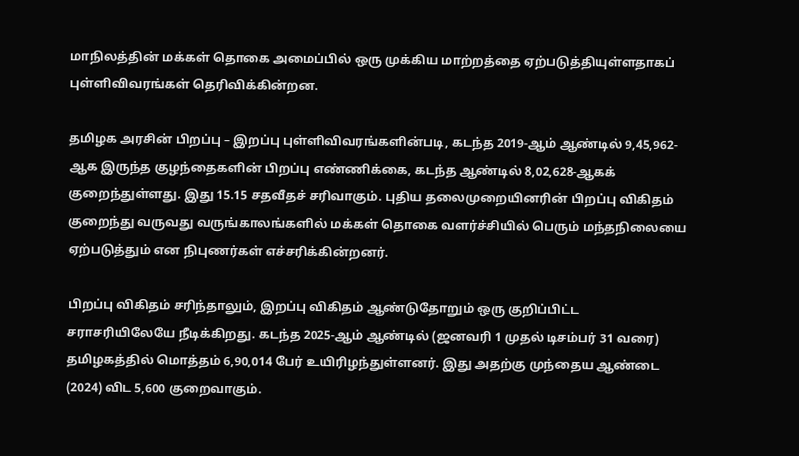மாநிலத்தின் மக்கள் தொகை அமைப்பில் ஒரு முக்கிய மாற்றத்தை ஏற்படுத்தியுள்ளதாகப் புள்ளிவிவரங்கள் தெரிவிக்கின்றன.

தமிழக அரசின் பிறப்பு – இறப்பு புள்ளிவிவரங்களின்படி, கடந்த 2019-ஆம் ஆண்டில் 9,45,962-ஆக இருந்த குழந்தைகளின் பிறப்பு எண்ணிக்கை, கடந்த ஆண்டில் 8,02,628-ஆகக் குறைந்துள்ளது. இது 15.15 சதவீதச் சரிவாகும். புதிய தலைமுறையினரின் பிறப்பு விகிதம் குறைந்து வருவது வருங்காலங்களில் மக்கள் தொகை வளர்ச்சியில் பெரும் மந்தநிலையை ஏற்படுத்தும் என நிபுணர்கள் எச்சரிக்கின்றனர்.

பிறப்பு விகிதம் சரிந்தாலும், இறப்பு விகிதம் ஆண்டுதோறும் ஒரு குறிப்பிட்ட சராசரியிலேயே நீடிக்கிறது. கடந்த 2025-ஆம் ஆண்டில் (ஜனவரி 1 முதல் டிசம்பர் 31 வரை) தமிழகத்தில் மொத்தம் 6,90,014 பேர் உயிரிழந்துள்ளனர். இது அதற்கு முந்தைய ஆண்டை (2024) விட 5,600 குறைவாகும்.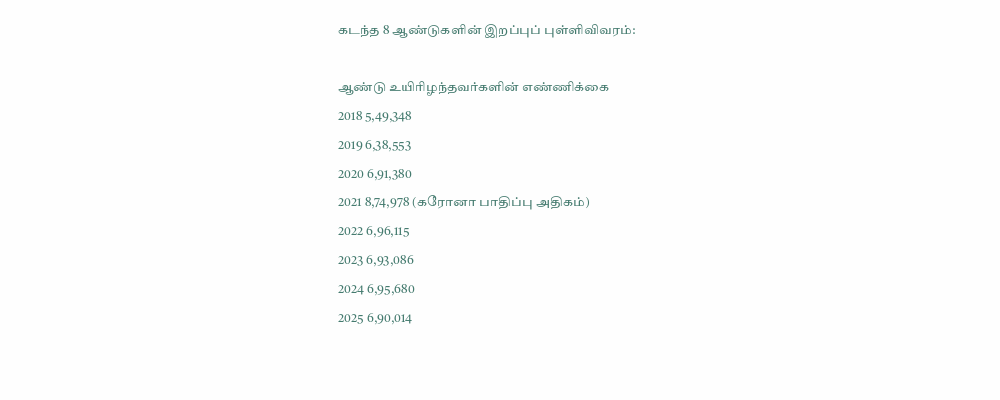கடந்த 8 ஆண்டுகளின் இறப்புப் புள்ளிவிவரம்:

ஆண்டு உயிரிழந்தவர்களின் எண்ணிக்கை
2018 5,49,348
2019 6,38,553
2020 6,91,380
2021 8,74,978 (கரோனா பாதிப்பு அதிகம்)
2022 6,96,115
2023 6,93,086
2024 6,95,680
2025 6,90,014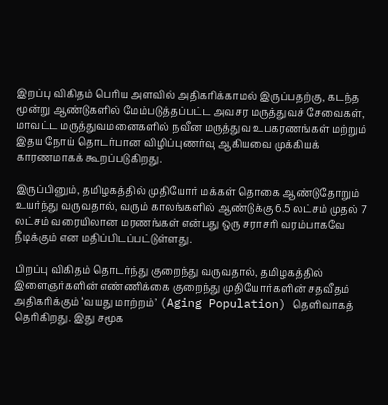இறப்பு விகிதம் பெரிய அளவில் அதிகரிக்காமல் இருப்பதற்கு, கடந்த மூன்று ஆண்டுகளில் மேம்படுத்தப்பட்ட அவசர மருத்துவச் சேவைகள், மாவட்ட மருத்துவமனைகளில் நவீன மருத்துவ உபகரணங்கள் மற்றும் இதய நோய் தொடர்பான விழிப்புணர்வு ஆகியவை முக்கியக் காரணமாகக் கூறப்படுகிறது.

இருப்பினும், தமிழகத்தில் முதியோர் மக்கள் தொகை ஆண்டுதோறும் உயர்ந்து வருவதால், வரும் காலங்களில் ஆண்டுக்கு 6.5 லட்சம் முதல் 7 லட்சம் வரையிலான மரணங்கள் என்பது ஒரு சராசரி வரம்பாகவே நீடிக்கும் என மதிப்பிடப்பட்டுள்ளது.

பிறப்பு விகிதம் தொடர்ந்து குறைந்து வருவதால், தமிழகத்தில் இளைஞர்களின் எண்ணிக்கை குறைந்து முதியோர்களின் சதவீதம் அதிகரிக்கும் ‘வயது மாற்றம்’ (Aging Population) தெளிவாகத் தெரிகிறது. இது சமூக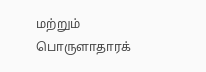மற்றும் பொருளாதாரக்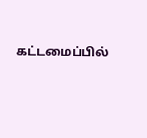கட்டமைப்பில்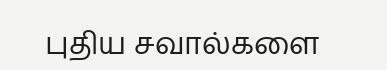புதிய சவால்களை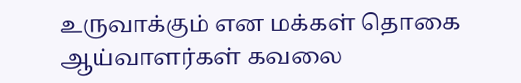உருவாக்கும் என மக்கள் தொகை ஆய்வாளர்கள் கவலை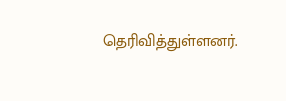தெரிவித்துள்ளனர்.